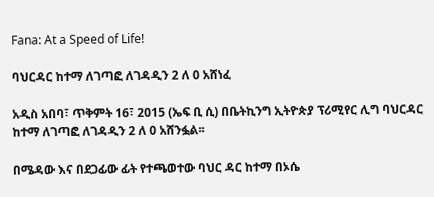Fana: At a Speed of Life!

ባህርዳር ከተማ ለገጣፎ ለገዳዲን 2 ለ 0 አሸነፈ

አዲስ አበባ፣ ጥቅምት 16፣ 2015 (ኤፍ ቢ ሲ) በቤትኪንግ ኢትዮጵያ ፕሪሚየር ሊግ ባህርዳር ከተማ ለገጣፎ ለገዳዲን 2 ለ 0 አሸንፏል፡፡

በሜዳው እና በደጋፊው ፊት የተጫወተው ባህር ዳር ከተማ በኦሴ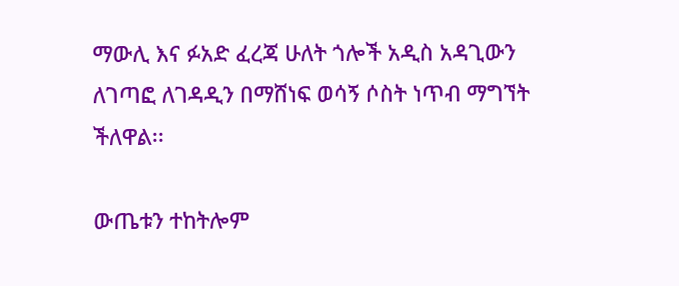ማውሊ እና ፉአድ ፈረጃ ሁለት ጎሎች አዲስ አዳጊውን ለገጣፎ ለገዳዲን በማሸነፍ ወሳኝ ሶስት ነጥብ ማግኘት ችለዋል፡፡

ውጤቱን ተከትሎም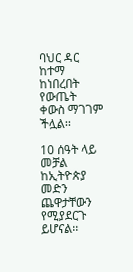ባህር ዳር ከተማ ከነበረበት የውጤት ቀውስ ማገገም ችሏል፡፡

10 ሰዓት ላይ መቻል ከኢትዮጵያ መድን ጨዋታቸውን የሚያደርጉ ይሆናል፡፡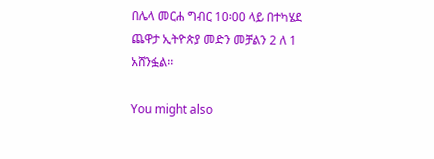በሌላ መርሐ ግብር 10፡00 ላይ በተካሄደ ጨዋታ ኢትዮጵያ መድን መቻልን 2 ለ 1 አሸንፏል፡፡

You might also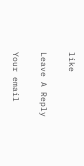like

Leave A Reply

Your email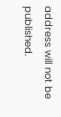address will not be published.